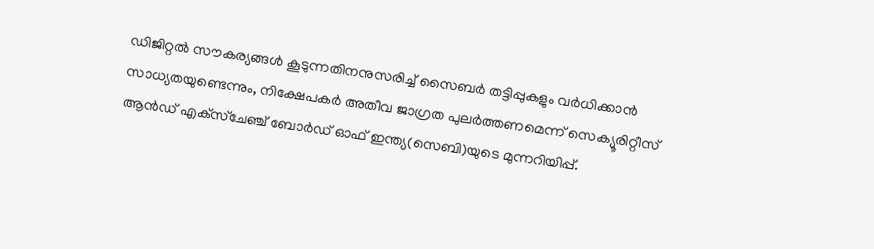ഡിജിറ്റല്‍ സൗകര്യങ്ങള്‍ കൂടുന്നതിനനുസരിച്ച് സൈബര്‍ തട്ടിപ്പുകളും വര്‍ധിക്കാന്‍ സാധ്യതയുണ്ടെന്നും, നിക്ഷേപകര്‍ അതീവ ജാഗ്രത പുലര്‍ത്തണമെന്ന് സെക്യൂരിറ്റീസ് ആന്‍ഡ് എക്‌സ്‌ചേഞ്ച് ബോര്‍ഡ് ഓഫ് ഇന്ത്യ(സെബി)യുടെ മുന്നറിയിപ്പ്.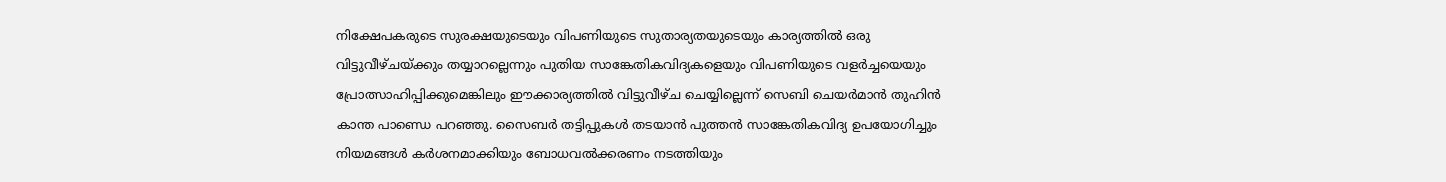നിക്ഷേപകരുടെ സുരക്ഷയുടെയും വിപണിയുടെ സുതാര്യതയുടെയും കാര്യത്തില്‍ ഒരു വിട്ടുവീഴ്ചയ്ക്കും തയ്യാറല്ലെന്നും പുതിയ സാങ്കേതികവിദ്യകളെയും വിപണിയുടെ വളര്‍ച്ചയെയും പ്രോത്സാഹിപ്പിക്കുമെങ്കിലും ഈക്കാര്യത്തില്‍ വിട്ടുവീഴ്ച ചെയ്യില്ലെന്ന് സെബി ചെയര്‍മാന്‍ തുഹിന്‍ കാന്ത പാണ്ഡെ പറഞ്ഞു. സൈബര്‍ തട്ടിപ്പുകള്‍ തടയാന്‍ പുത്തന്‍ സാങ്കേതികവിദ്യ ഉപയോഗിച്ചും നിയമങ്ങള്‍ കര്‍ശനമാക്കിയും ബോധവല്‍ക്കരണം നടത്തിയും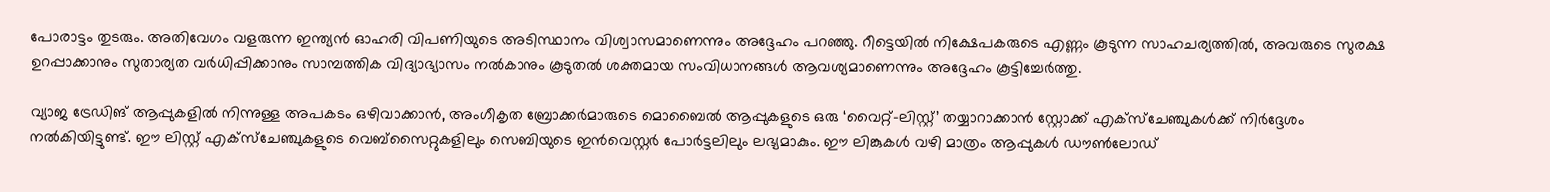പോരാട്ടം തുടരും. അതിവേഗം വളരുന്ന ഇന്ത്യന്‍ ഓഹരി വിപണിയുടെ അടിസ്ഥാനം വിശ്വാസമാണെന്നും അദ്ദേഹം പറഞ്ഞു. റീട്ടെയില്‍ നിക്ഷേപകരുടെ എണ്ണം കൂടുന്ന സാഹചര്യത്തില്‍, അവരുടെ സുരക്ഷ ഉറപ്പാക്കാനും സുതാര്യത വര്‍ധിപ്പിക്കാനും സാമ്പത്തിക വിദ്യാഭ്യാസം നല്‍കാനും കൂടുതല്‍ ശക്തമായ സംവിധാനങ്ങള്‍ ആവശ്യമാണെന്നും അദ്ദേഹം കൂട്ടിച്ചേര്‍ത്തു.

വ്യാജ ട്രേഡിങ് ആപ്പുകളില്‍ നിന്നുള്ള അപകടം ഒഴിവാക്കാന്‍, അംഗീകൃത ബ്രോക്കര്‍മാരുടെ മൊബൈല്‍ ആപ്പുകളുടെ ഒരു ‘വൈറ്റ്-ലിസ്റ്റ്’ തയ്യാറാക്കാന്‍ സ്റ്റോക്ക് എക്‌സ്‌ചേഞ്ചുകള്‍ക്ക് നിര്‍ദ്ദേശം നല്‍കിയിട്ടുണ്ട്. ഈ ലിസ്റ്റ് എക്‌സ്‌ചേഞ്ചുകളുടെ വെബ്‌സൈറ്റുകളിലും സെബിയുടെ ഇന്‍വെസ്റ്റര്‍ പോര്‍ട്ടലിലും ലഭ്യമാകും. ഈ ലിങ്കുകള്‍ വഴി മാത്രം ആപ്പുകള്‍ ഡൗണ്‍ലോഡ്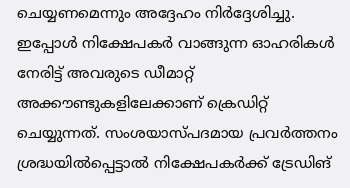ചെയ്യണമെന്നും അദ്ദേഹം നിര്‍ദ്ദേശിച്ചു. ഇപ്പോള്‍ നിക്ഷേപകര്‍ വാങ്ങുന്ന ഓഹരികള്‍ നേരിട്ട് അവരുടെ ഡീമാറ്റ് അക്കൗണ്ടുകളിലേക്കാണ് ക്രെഡിറ്റ് ചെയ്യുന്നത്. സംശയാസ്പദമായ പ്രവര്‍ത്തനം ശ്രദ്ധയില്‍പ്പെട്ടാല്‍ നിക്ഷേപകര്‍ക്ക് ട്രേഡിങ്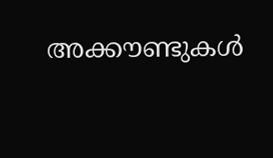അക്കൗണ്ടുകള്‍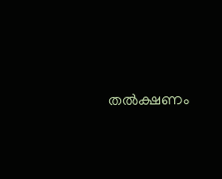തല്‍ക്ഷണം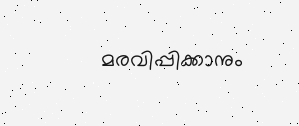മരവിപ്പിക്കാനും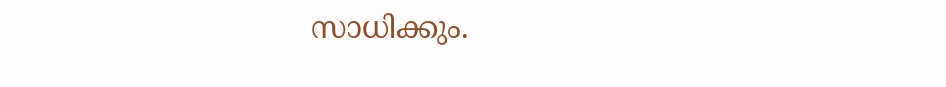സാധിക്കും.